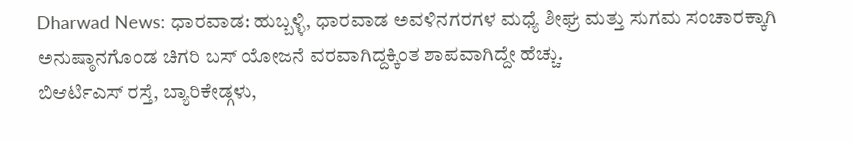Dharwad News: ಧಾರವಾಡ: ಹುಬ್ಬಳ್ಳಿ, ಧಾರವಾಡ ಅವಳಿನಗರಗಳ ಮಧ್ಯೆ ಶೀಘ್ರ ಮತ್ತು ಸುಗಮ ಸಂಚಾರಕ್ಕಾಗಿ ಅನುಷ್ಠಾನಗೊಂಡ ಚಿಗರಿ ಬಸ್ ಯೋಜನೆ ವರವಾಗಿದ್ದಕ್ಕಿಂತ ಶಾಪವಾಗಿದ್ದೇ ಹೆಚ್ಚು.
ಬಿಆರ್ಟಿಎಸ್ ರಸ್ತೆ, ಬ್ಯಾರಿಕೇಡ್ಗಳು,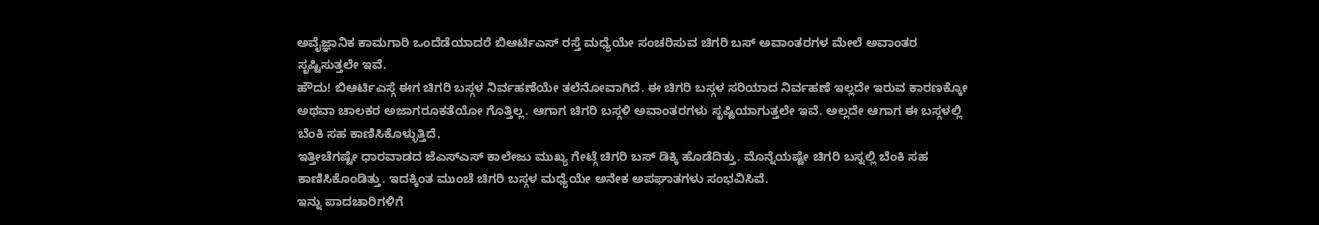ಅವೈಜ್ಞಾನಿಕ ಕಾಮಗಾರಿ ಒಂದೆಡೆಯಾದರೆ ಬಿಆರ್ಟಿಎಸ್ ರಸ್ತೆ ಮಧ್ಯೆಯೇ ಸಂಚರಿಸುವ ಚಿಗರಿ ಬಸ್ ಅವಾಂತರಗಳ ಮೇಲೆ ಅವಾಂತರ ಸೃಷ್ಟಿಸುತ್ತಲೇ ಇವೆ.
ಹೌದು! ಬಿಆರ್ಟಿಎಸ್ಗೆ ಈಗ ಚಿಗರಿ ಬಸ್ಗಳ ನಿರ್ವಹಣೆಯೇ ತಲೆನೋವಾಗಿದೆ. ಈ ಚಿಗರಿ ಬಸ್ಗಳ ಸರಿಯಾದ ನಿರ್ವಹಣೆ ಇಲ್ಲದೇ ಇರುವ ಕಾರಣಕ್ಕೋ ಅಥವಾ ಚಾಲಕರ ಅಜಾಗರೂಕತೆಯೋ ಗೊತ್ತಿಲ್ಲ. ಆಗಾಗ ಚಿಗರಿ ಬಸ್ಗಳಿ ಅವಾಂತರಗಳು ಸೃಷ್ಟಿಯಾಗುತ್ತಲೇ ಇವೆ. ಅಲ್ಲದೇ ಆಗಾಗ ಈ ಬಸ್ಗಳಲ್ಲಿ ಬೆಂಕಿ ಸಹ ಕಾಣಿಸಿಕೊಳ್ಳುತ್ತಿದೆ.
ಇತ್ತೀಚೆಗಷ್ಟೇ ಧಾರವಾಡದ ಜೆಎಸ್ಎಸ್ ಕಾಲೇಜು ಮುಖ್ಯ ಗೇಟ್ಗೆ ಚಿಗರಿ ಬಸ್ ಡಿಕ್ಕಿ ಹೊಡೆದಿತ್ತು. ಮೊನ್ನೆಯಷ್ಟೇ ಚಿಗರಿ ಬಸ್ನಲ್ಲಿ ಬೆಂಕಿ ಸಹ ಕಾಣಿಸಿಕೊಂಡಿತ್ತು. ಇದಕ್ಕಿಂತ ಮುಂಚೆ ಚಿಗರಿ ಬಸ್ಗಳ ಮಧ್ಯೆಯೇ ಅನೇಕ ಅಪಘಾತಗಳು ಸಂಭವಿಸಿವೆ.
ಇನ್ನು ಪಾದಚಾರಿಗಳಿಗೆ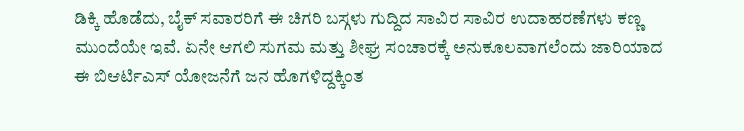ಡಿಕ್ಕಿ ಹೊಡೆದು, ಬೈಕ್ ಸವಾರರಿಗೆ ಈ ಚಿಗರಿ ಬಸ್ಗಳು ಗುದ್ದಿದ ಸಾವಿರ ಸಾವಿರ ಉದಾಹರಣೆಗಳು ಕಣ್ಣ ಮುಂದೆಯೇ ಇವೆ. ಏನೇ ಆಗಲಿ ಸುಗಮ ಮತ್ತು ಶೀಘ್ರ ಸಂಚಾರಕ್ಕೆ ಅನುಕೂಲವಾಗಲೆಂದು ಜಾರಿಯಾದ ಈ ಬಿಆರ್ಟಿಎಸ್ ಯೋಜನೆಗೆ ಜನ ಹೊಗಳಿದ್ದಕ್ಕಿಂತ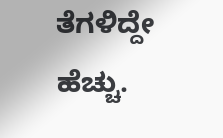ತೆಗಳಿದ್ದೇ ಹೆಚ್ಚು.